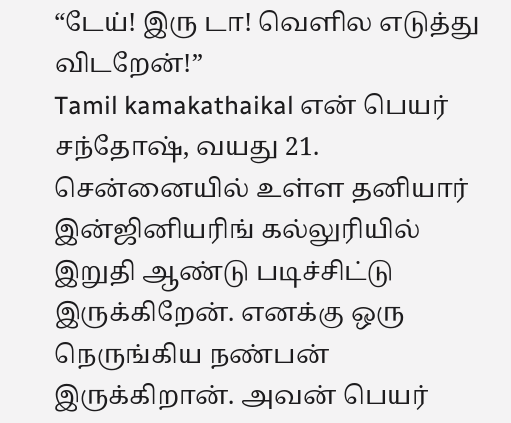“டேய்! இரு டா! வெளில எடுத்து விடறேன்!”
Tamil kamakathaikal என் பெயர் சந்தோஷ், வயது 21. சென்னையில் உள்ள தனியார் இன்ஜினியரிங் கல்லுரியில் இறுதி ஆண்டு படிச்சிட்டு இருக்கிறேன். எனக்கு ஒரு நெருங்கிய நண்பன் இருக்கிறான். அவன் பெயர்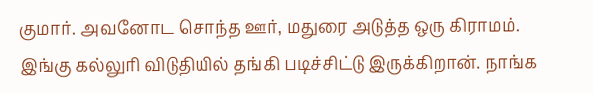குமார். அவனோட சொந்த ஊர், மதுரை அடுத்த ஒரு கிராமம். இங்கு கல்லுரி விடுதியில் தங்கி படிச்சிட்டு இருக்கிறான். நாங்க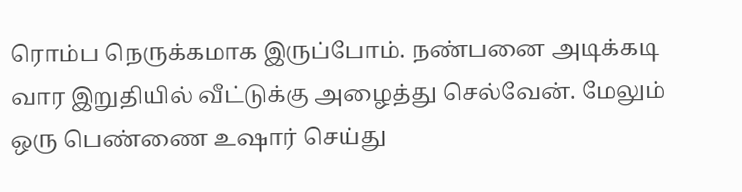ரொம்ப நெருக்கமாக இருப்போம். நண்பனை அடிக்கடி வார இறுதியில் வீட்டுக்கு அழைத்து செல்வேன். மேலும் ஒரு பெண்ணை உஷார் செய்து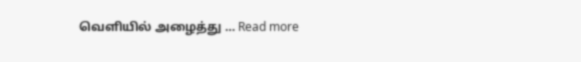வெளியில் அழைத்து … Read more